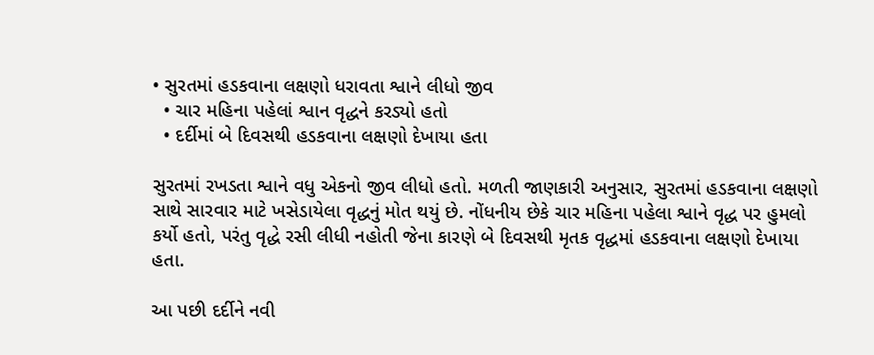• સુરતમાં હડકવાના લક્ષણો ધરાવતા શ્વાને લીધો જીવ
  • ચાર મહિના પહેલાં શ્વાન વૃદ્ધને કરડ્યો હતો
  • દર્દીમાં બે દિવસથી હડકવાના લક્ષણો દેખાયા હતા

સુરતમાં રખડતા શ્વાને વધુ એકનો જીવ લીધો હતો. મળતી જાણકારી અનુસાર, સુરતમાં હડકવાના લક્ષણો સાથે સારવાર માટે ખસેડાયેલા વૃદ્ધનું મોત થયું છે. નોંધનીય છેકે ચાર મહિના પહેલા શ્વાને વૃદ્ધ પર હુમલો કર્યો હતો, પરંતુ વૃદ્ધે રસી લીધી નહોતી જેના કારણે બે દિવસથી મૃતક વૃદ્ધમાં હડકવાના લક્ષણો દેખાયા હતા.

આ પછી દર્દીને નવી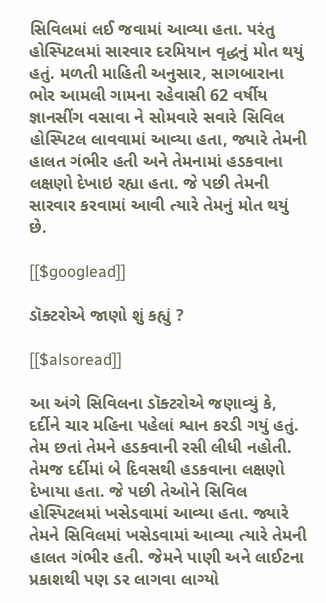સિવિલમાં લઈ જવામાં આવ્યા હતા. પરંતુ હોસ્પિટલમાં સારવાર દરમિયાન વૃદ્ધનું મોત થયું હતું. મળતી માહિતી અનુસાર, સાગબારાના ભોર આમલી ગામના રહેવાસી 62 વર્ષીય જ્ઞાનસીંગ વસાવા ને સોમવારે સવારે સિવિલ હોસ્પિટલ લાવવામાં આવ્યા હતા, જ્યારે તેમની હાલત ગંભીર હતી અને તેમનામાં હડકવાના લક્ષણો દેખાઇ રહ્યા હતા. જે પછી તેમની સારવાર કરવામાં આવી ત્યારે તેમનું મોત થયું છે.

[[$googlead]]

ડૉક્ટરોએ જાણો શું કહ્યું ?

[[$alsoread]]

આ અંગે સિવિલના ડૉક્ટરોએ જણાવ્યું કે, દર્દીને ચાર મહિના પહેલાં શ્વાન કરડી ગયું હતું. તેમ છતાં તેમને હડકવાની રસી લીધી નહોતી. તેમજ દર્દીમાં બે દિવસથી હડકવાના લક્ષણો દેખાયા હતા. જે પછી તેઓને સિવિલ હોસ્પિટલમાં ખસેડવામાં આવ્યા હતા. જ્યારે તેમને સિવિલમાં ખસેડવામાં આવ્યા ત્યારે તેમની હાલત ગંભીર હતી. જેમને પાણી અને લાઈટના પ્રકાશથી પણ ડર લાગવા લાગ્યો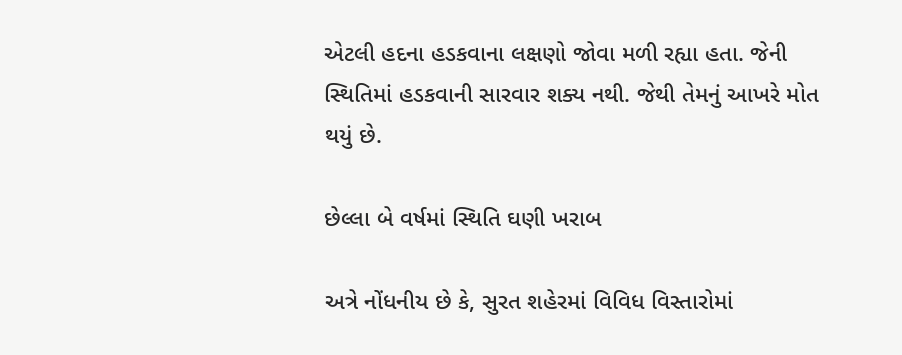એટલી હદના હડકવાના લક્ષણો જોવા મળી રહ્યા હતા. જેની સ્થિતિમાં હડકવાની સારવાર શક્ય નથી. જેથી તેમનું આખરે મોત થયું છે.

છેલ્લા બે વર્ષમાં સ્થિતિ ઘણી ખરાબ

અત્રે નોંધનીય છે કે, સુરત શહેરમાં વિવિધ વિસ્તારોમાં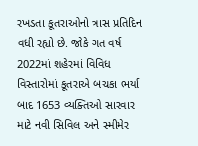રખડતા કૂતરાઓનો ત્રાસ પ્રતિદિન વધી રહ્યો છે. જોકે ગત વર્ષ 2022માં શહેરમાં વિવિધ વિસ્તારોમાં કૂતરાએ બચકા ભર્યા બાદ 1653 વ્યક્તિઓ સારવાર માટે નવી સિવિલ અને સ્મીમેર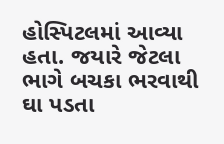હોસ્પિટલમાં આવ્યા હતા. જયારે જેટલા ભાગે બચકા ભરવાથી ઘા પડતા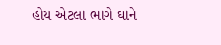હોય એટલા ભાગે ઘાને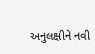અનુલક્ષીને નવી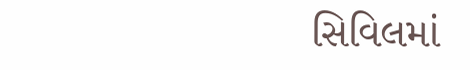સિવિલમાં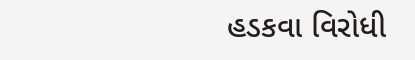હડકવા વિરોધી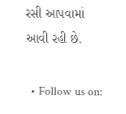રસી આપવામાં આવી રહી છે.

  • Follow us on: